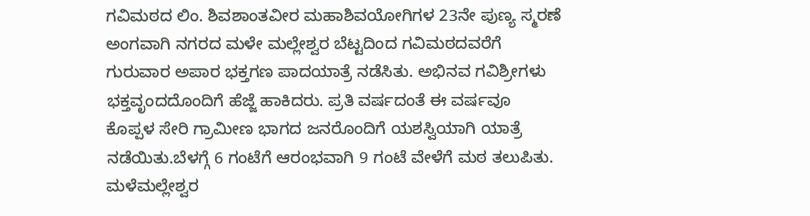ಗವಿಮಠದ ಲಿಂ. ಶಿವಶಾಂತವೀರ ಮಹಾಶಿವಯೋಗಿಗಳ 23ನೇ ಪುಣ್ಯ ಸ್ಮರಣೆ ಅಂಗವಾಗಿ ನಗರದ ಮಳೇ ಮಲ್ಲೇಶ್ವರ ಬೆಟ್ಟದಿಂದ ಗವಿಮಠದವರೆಗೆ ಗುರುವಾರ ಅಪಾರ ಭಕ್ತಗಣ ಪಾದಯಾತ್ರೆ ನಡೆಸಿತು. ಅಭಿನವ ಗವಿಶ್ರೀಗಳು ಭಕ್ತವೃಂದದೊಂದಿಗೆ ಹೆಜ್ಜೆ ಹಾಕಿದರು. ಪ್ರತಿ ವರ್ಷದಂತೆ ಈ ವರ್ಷವೂ ಕೊಪ್ಪಳ ಸೇರಿ ಗ್ರಾಮೀಣ ಭಾಗದ ಜನರೊಂದಿಗೆ ಯಶಸ್ವಿಯಾಗಿ ಯಾತ್ರೆ ನಡೆಯಿತು.ಬೆಳಗ್ಗೆ 6 ಗಂಟೆಗೆ ಆರಂಭವಾಗಿ 9 ಗಂಟೆ ವೇಳೆಗೆ ಮಠ ತಲುಪಿತು. ಮಳೆಮಲ್ಲೇಶ್ವರ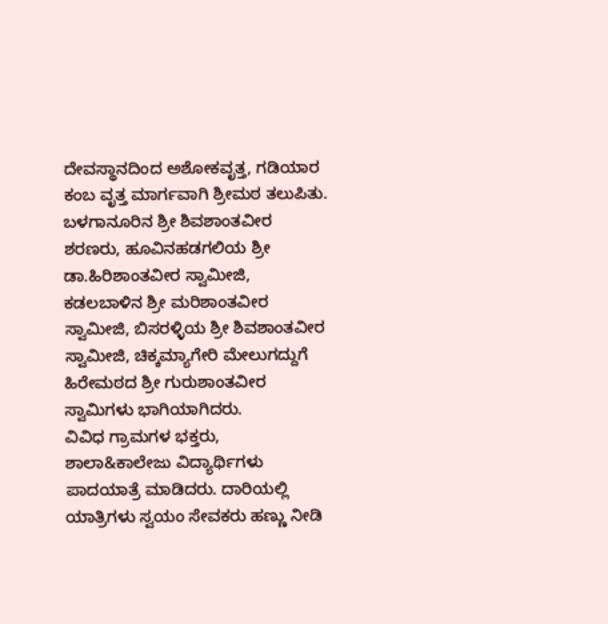ದೇವಸ್ಥಾನದಿಂದ ಅಶೋಕವೃತ್ತ, ಗಡಿಯಾರ ಕಂಬ ವೃತ್ತ ಮಾರ್ಗವಾಗಿ ಶ್ರೀಮಠ ತಲುಪಿತು. ಬಳಗಾನೂರಿನ ಶ್ರೀ ಶಿವಶಾಂತವೀರ ಶರಣರು, ಹೂವಿನಹಡಗಲಿಯ ಶ್ರೀ ಡಾ.ಹಿರಿಶಾಂತವೀರ ಸ್ವಾಮೀಜಿ, ಕಡಲಬಾಳಿನ ಶ್ರೀ ಮರಿಶಾಂತವೀರ ಸ್ವಾಮೀಜಿ, ಬಿಸರಳ್ಳಿಯ ಶ್ರೀ ಶಿವಶಾಂತವೀರ ಸ್ವಾಮೀಜಿ, ಚಿಕ್ಕಮ್ಯಾಗೇರಿ ಮೇಲುಗದ್ದುಗೆ ಹಿರೇಮಠದ ಶ್ರೀ ಗುರುಶಾಂತವೀರ ಸ್ವಾಮಿಗಳು ಭಾಗಿಯಾಗಿದರು.
ವಿವಿಧ ಗ್ರಾಮಗಳ ಭಕ್ತರು, ಶಾಲಾ&ಕಾಲೇಜು ವಿದ್ಯಾರ್ಥಿಗಳು ಪಾದಯಾತ್ರೆ ಮಾಡಿದರು. ದಾರಿಯಲ್ಲಿ ಯಾತ್ರಿಗಳು ಸ್ವಯಂ ಸೇವಕರು ಹಣ್ಣು ನೀಡಿ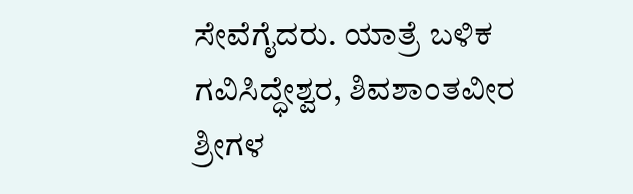ಸೇವೆಗೈದರು. ಯಾತ್ರೆ ಬಳಿಕ ಗವಿಸಿದ್ಧೇಶ್ವರ, ಶಿವಶಾಂತವೀರ ಶ್ರೀಗಳ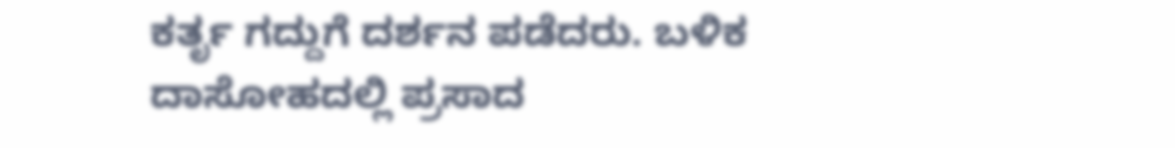ಕರ್ತೃ ಗದ್ದುಗೆ ದರ್ಶನ ಪಡೆದರು. ಬಳಿಕ ದಾಸೋಹದಲ್ಲಿ ಪ್ರಸಾದ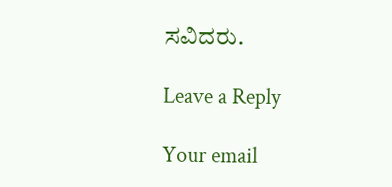ಸವಿದರು.

Leave a Reply

Your email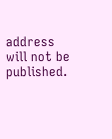address will not be published.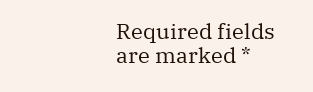Required fields are marked *